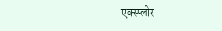एक्स्प्लोर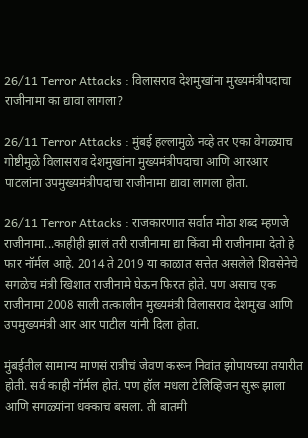26/11 Terror Attacks : विलासराव देशमुखांना मुख्यमंत्रीपदाचा राजीनामा का द्यावा लागला?

26/11 Terror Attacks : मुंबई हल्लामुळे नव्हे तर एका वेगळ्याच गोष्टीमुळे विलासराव देशमुखांना मुख्यमंत्रीपदाचा आणि आरआर पाटलांना उपमुख्यमंत्रीपदाचा राजीनामा द्यावा लागला होता.

26/11 Terror Attacks : राजकारणात सर्वात मोठा शब्द म्हणजे राजीनामा...काहीही झालं तरी राजीनामा द्या किंवा मी राजीनामा देतो हे फार नॉर्मल आहे. 2014 ते 2019 या काळात सत्तेत असलेले शिवसेनेचे सगळेच मंत्री खिशात राजीनामे घेऊन फिरत होते. पण असाच एक राजीनामा 2008 साली तत्कालीन मुख्यमंत्री विलासराव देशमुख आणि उपमुख्यमंत्री आर आर पाटील यांनी दिला होता.

मुंबईतील सामान्य माणसं रात्रीचं जेवण करून निवांत झोपायच्या तयारीत होती. सर्व काही नॉर्मल होतं. पण हॉल मधला टेलिव्हिजन सुरू झाला आणि सगळ्यांना धक्काच बसला. ती बातमी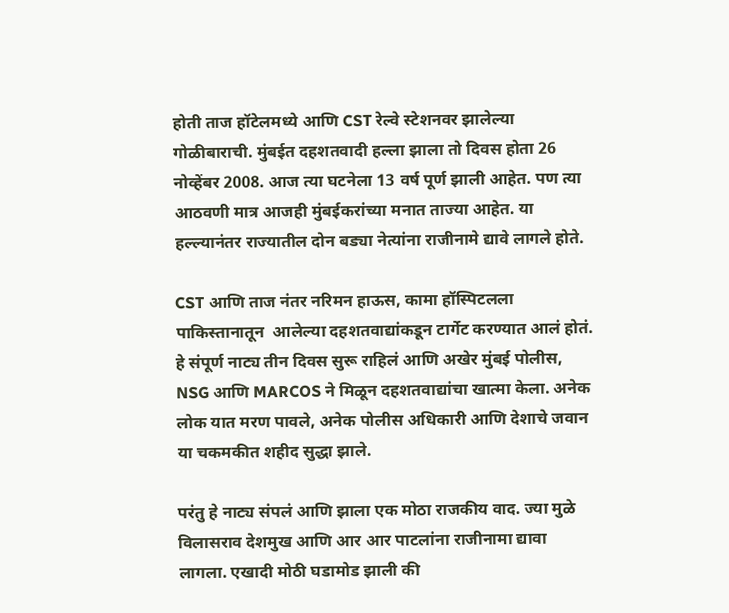होती ताज हॉटेलमध्ये आणि CST रेल्वे स्टेशनवर झालेल्या गोळीबाराची. मुंबईत दहशतवादी हल्ला झाला तो दिवस होता 26 नोव्हेंबर 2008. आज त्या घटनेला 13 वर्ष पूर्ण झाली आहेत. पण त्या आठवणी मात्र आजही मुंबईकरांच्या मनात ताज्या आहेत. या हल्ल्यानंतर राज्यातील दोन बड्या नेत्यांना राजीनामे द्यावे लागले होते.

CST आणि ताज नंतर नरिमन हाऊस, कामा हॉस्पिटलला पाकिस्तानातून  आलेल्या दहशतवाद्यांकडून टार्गेट करण्यात आलं होतं. हे संपूर्ण नाट्य तीन दिवस सुरू राहिलं आणि अखेर मुंबई पोलीस, NSG आणि MARCOS ने मिळून दहशतवाद्यांचा खात्मा केला. अनेक लोक यात मरण पावले, अनेक पोलीस अधिकारी आणि देशाचे जवान या चकमकीत शहीद सुद्धा झाले.

परंतु हे नाट्य संपलं आणि झाला एक मोठा राजकीय वाद. ज्या मुळे विलासराव देशमुख आणि आर आर पाटलांना राजीनामा द्यावा लागला. एखादी मोठी घडामोड झाली की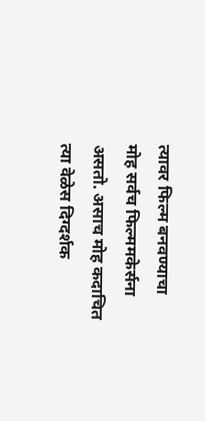त्यावर फिल्म बनवण्याचा मोह सर्वच फिल्ममकेर्सना असतो. असाच मोह कदाचित त्या वेळेस दिग्दर्शक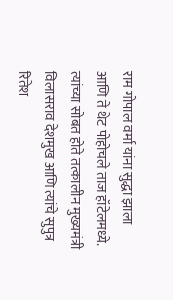राम गोपाल वर्मा यांना सुद्धा झाला आणि ते थेट पोहोचले ताज हॉटेलमध्ये. त्यांच्या सोबत होते तत्कालीन मुख्यमंत्री विलासराव देशमुख आणि त्यांचे सुपुत्र रितेश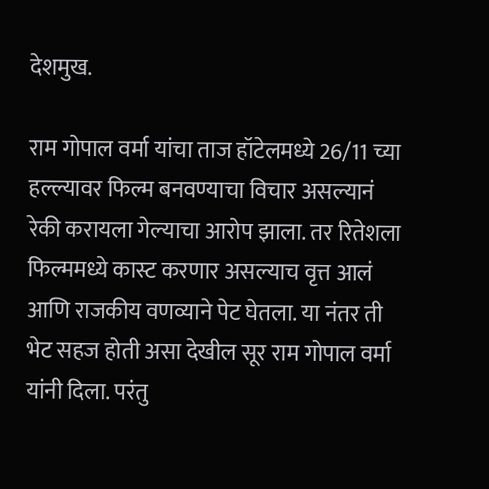देशमुख.

राम गोपाल वर्मा यांचा ताज हॉटेलमध्ये 26/11 च्या हल्ल्यावर फिल्म बनवण्याचा विचार असल्यानं रेकी करायला गेल्याचा आरोप झाला. तर रितेशला फिल्ममध्ये कास्ट करणार असल्याच वृत्त आलं आणि राजकीय वणव्याने पेट घेतला. या नंतर ती भेट सहज होती असा देखील सूर राम गोपाल वर्मा यांनी दिला. परंतु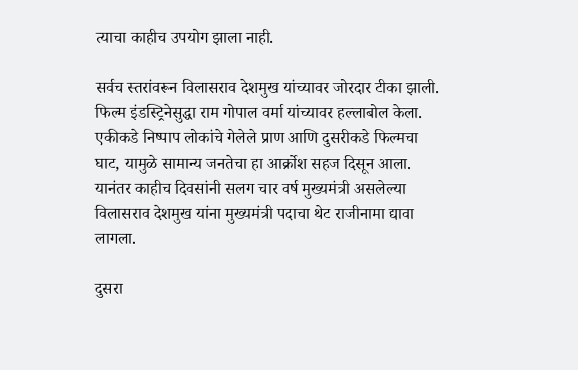त्याचा काहीच उपयोग झाला नाही.

सर्वच स्तरांवरून विलासराव देशमुख यांच्यावर जोरदार टीका झाली. फिल्म इंडस्ट्रिनेसुद्धा राम गोपाल वर्मा यांच्यावर हल्लाबोल केला. एकीकडे निष्पाप लोकांचे गेलेले प्राण आणि दुसरीकडे फिल्मचा घाट, यामुळे सामान्य जनतेचा हा आर्क्रोश सहज दिसून आला. यानंतर काहीच दिवसांनी सलग चार वर्ष मुख्यमंत्री असलेल्या विलासराव देशमुख यांना मुख्यमंत्री पदाचा थेट राजीनामा द्यावा लागला.

दुसरा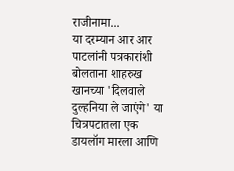राजीनामा...
या दरम्यान आर आर पाटलांनी पत्रकारांशी बोलताना शाहरुख खानच्या 'दिलवाले दुल्हनिया ले जाएंगे' या चित्रपटातला एक डायलॉग मारला आणि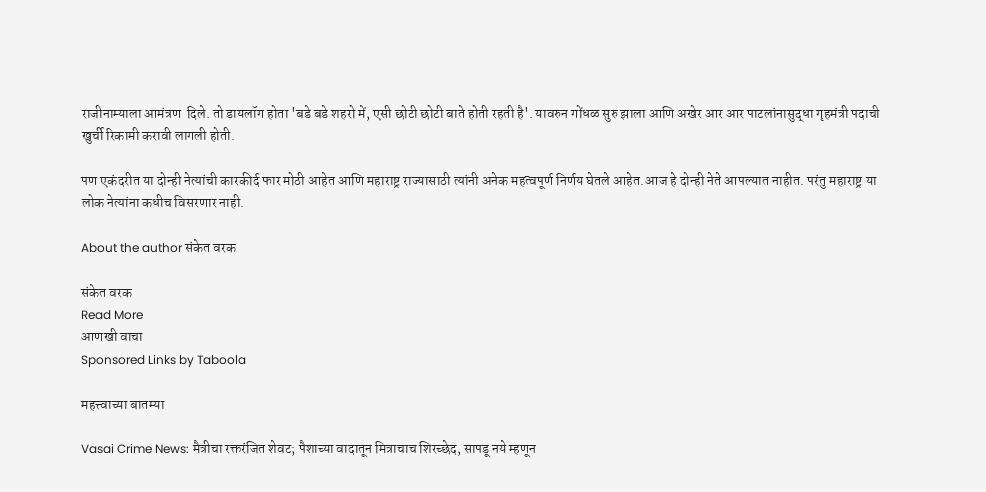राजीनाम्याला आमंत्रण  दिले. तो डायलॉग होता 'बडे बडे शहरो में, एसी छोटी छोटी बाते होती रहती है'. यावरुन गोंधळ सुरु झाला आणि अखेर आर आर पाटलांनासुद्धा गृहमंत्री पदाची खुर्ची रिकामी करावी लागली होती.

पण एकंदरीत या दोन्ही नेत्यांची कारकीर्द फार मोठी आहेत आणि महाराष्ट्र राज्यासाठी त्यांनी अनेक महत्वपूर्ण निर्णय घेतले आहेत.आज हे दोन्ही नेते आपल्यात नाहीत. परंतु महाराष्ट्र या लोक नेत्यांना कधीच विसरणार नाही.

About the author संकेत वरक

संकेत वरक
Read More
आणखी वाचा
Sponsored Links by Taboola

महत्त्वाच्या बातम्या

Vasai Crime News: मैत्रीचा रक्तरंजित शेवट; पैशाच्या वादातून मित्राचाच शिरच्छेद, सापडू नये म्हणून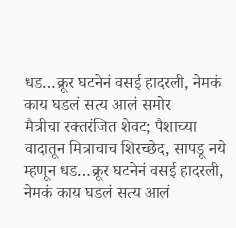धड…क्रूर घटनेनं वसई हादरली, नेमकं काय घडलं सत्य आलं समोर
मैत्रीचा रक्तरंजित शेवट; पैशाच्या वादातून मित्राचाच शिरच्छेद, सापडू नये म्हणून धड…क्रूर घटनेनं वसई हादरली, नेमकं काय घडलं सत्य आलं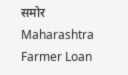समोर
Maharashtra Farmer Loan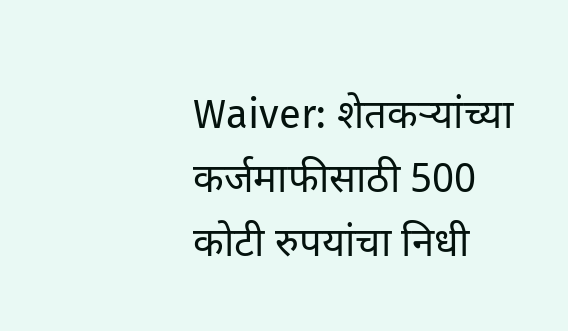Waiver: शेतकऱ्यांच्या कर्जमाफीसाठी 500 कोटी रुपयांचा निधी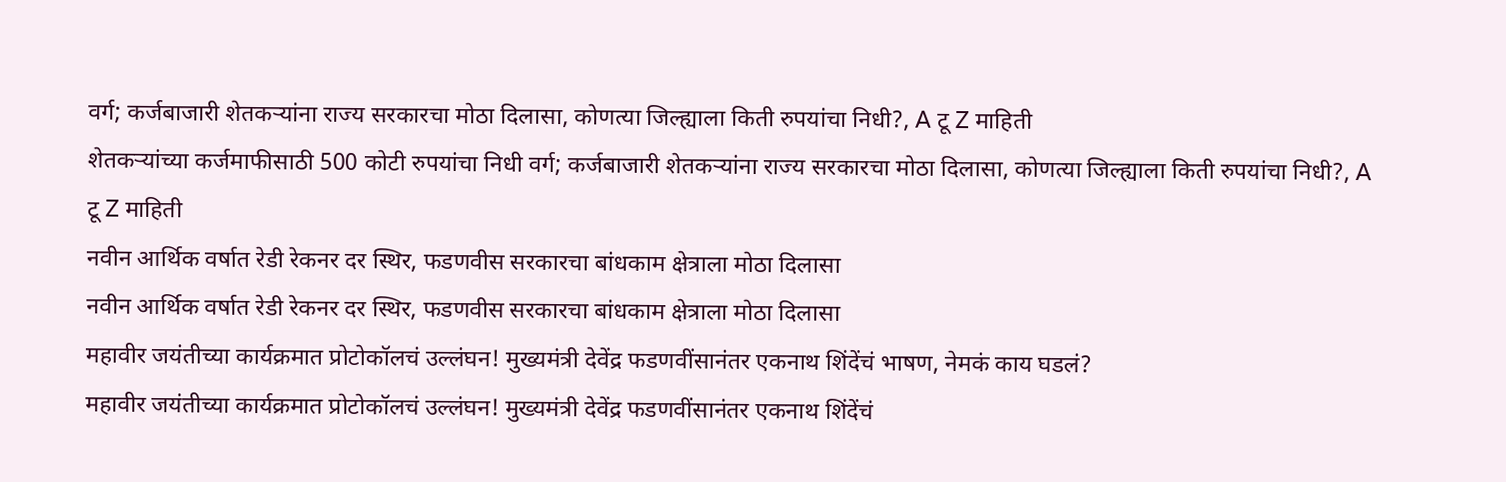वर्ग; कर्जबाजारी शेतकऱ्यांना राज्य सरकारचा मोठा दिलासा, कोणत्या जिल्ह्याला किती रुपयांचा निधी?, A टू Z माहिती
शेतकऱ्यांच्या कर्जमाफीसाठी 500 कोटी रुपयांचा निधी वर्ग; कर्जबाजारी शेतकऱ्यांना राज्य सरकारचा मोठा दिलासा, कोणत्या जिल्ह्याला किती रुपयांचा निधी?, A टू Z माहिती
नवीन आर्थिक वर्षात रेडी रेकनर दर स्थिर, फडणवीस सरकारचा बांधकाम क्षेत्राला मोठा दिलासा
नवीन आर्थिक वर्षात रेडी रेकनर दर स्थिर, फडणवीस सरकारचा बांधकाम क्षेत्राला मोठा दिलासा
महावीर जयंतीच्या कार्यक्रमात प्रोटोकॉलचं उल्लंघन! मुख्यमंत्री देवेंद्र फडणवींसानंतर एकनाथ शिंदेंचं भाषण, नेमकं काय घडलं?
महावीर जयंतीच्या कार्यक्रमात प्रोटोकॉलचं उल्लंघन! मुख्यमंत्री देवेंद्र फडणवींसानंतर एकनाथ शिंदेंचं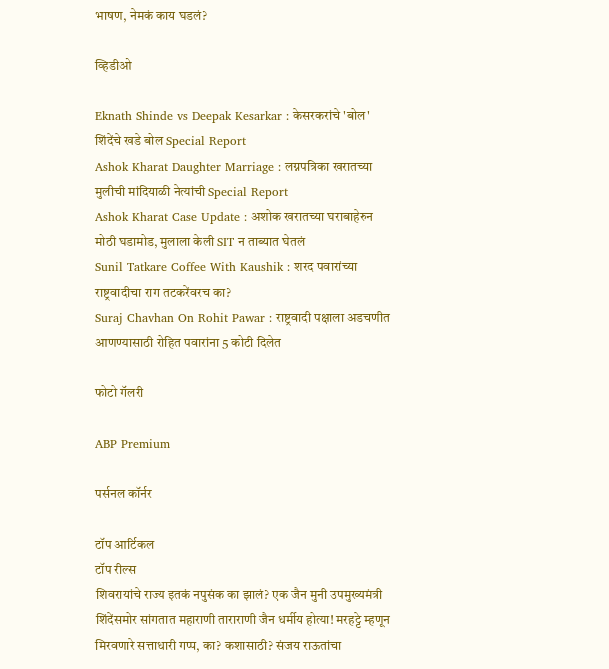भाषण, नेमकं काय घडलं?

व्हिडीओ

Eknath Shinde vs Deepak Kesarkar : केसरकरांचे 'बोल' शिंदेंचे खडे बोल Special Report
Ashok Kharat Daughter Marriage : लग्नपत्रिका खरातच्या मुलीची मांदियाळी नेत्यांची Special Report
Ashok Kharat Case Update : अशोक खरातच्या घराबाहेरुन मोठी घडामोड, मुलाला केली SIT न ताब्यात घेतलं
Sunil Tatkare Coffee With Kaushik : शरद पवारांच्या राष्ट्रवादीचा राग तटकरेंवरच का?
Suraj Chavhan On Rohit Pawar : राष्ट्रवादी पक्षाला अडचणीत आणण्यासाठी रोहित पवारांना 5 कोटी दिलेत

फोटो गॅलरी

ABP Premium

पर्सनल कॉर्नर

टॉप आर्टिकल
टॉप रील्स
शिवरायांचे राज्य इतकं नपुसंक का झालं? एक जैन मुनी उपमुख्यमंत्री शिंदेंसमोर सांगतात महाराणी ताराराणी जैन धर्मीय होत्या! मरहट्टे म्हणून मिरवणारे सत्ताधारी गप्प, का? कशासाठी? संजय राऊतांचा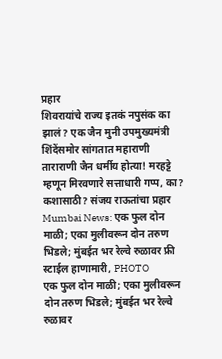प्रहार
शिवरायांचे राज्य इतकं नपुसंक का झालं? एक जैन मुनी उपमुख्यमंत्री शिंदेंसमोर सांगतात महाराणी ताराराणी जैन धर्मीय होत्या! मरहट्टे म्हणून मिरवणारे सत्ताधारी गप्प, का? कशासाठी? संजय राऊतांचा प्रहार
Mumbai News: एक फुल दोन माळी; एका मुलीवरून दोन तरुण भिडले; मुंबईत भर रेल्वे रुळावर फ्री स्टाईल हाणामारी, PHOTO
एक फुल दोन माळी; एका मुलीवरून दोन तरुण भिडले; मुंबईत भर रेल्वे रुळावर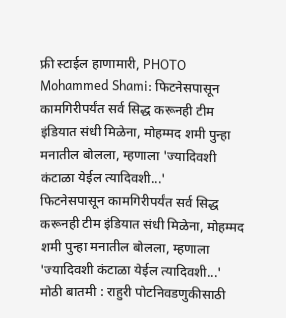फ्री स्टाईल हाणामारी, PHOTO
Mohammed Shami: फिटनेसपासून कामगिरीपर्यंत सर्व सिद्ध करूनही टीम इंडियात संधी मिळेना, मोहम्मद शमी पुन्हा मनातील बोलला, म्हणाला 'ज्यादिवशी कंटाळा येईल त्यादिवशी...'
फिटनेसपासून कामगिरीपर्यंत सर्व सिद्ध करूनही टीम इंडियात संधी मिळेना, मोहम्मद शमी पुन्हा मनातील बोलला, म्हणाला 'ज्यादिवशी कंटाळा येईल त्यादिवशी...'
मोठी बातमी : राहुरी पोटनिवडणुकीसाठी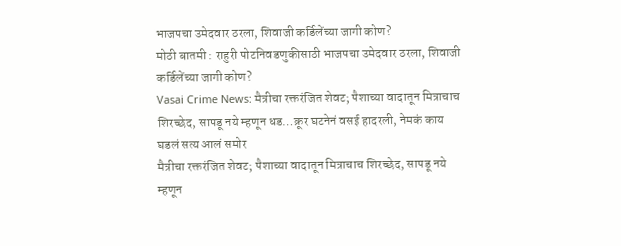भाजपचा उमेदवार ठरला, शिवाजी कर्डिलेंच्या जागी कोण?
मोठी बातमी : राहुरी पोटनिवडणुकीसाठी भाजपचा उमेदवार ठरला, शिवाजी कर्डिलेंच्या जागी कोण?
Vasai Crime News: मैत्रीचा रक्तरंजित शेवट; पैशाच्या वादातून मित्राचाच शिरच्छेद, सापडू नये म्हणून धड…क्रूर घटनेनं वसई हादरली, नेमकं काय घडलं सत्य आलं समोर
मैत्रीचा रक्तरंजित शेवट; पैशाच्या वादातून मित्राचाच शिरच्छेद, सापडू नये म्हणून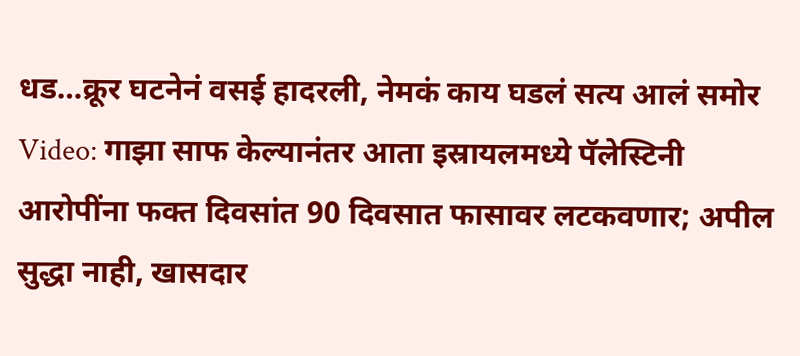धड…क्रूर घटनेनं वसई हादरली, नेमकं काय घडलं सत्य आलं समोर
Video: गाझा साफ केल्यानंतर आता इस्रायलमध्ये पॅलेस्टिनी आरोपींना फक्त दिवसांत 90 दिवसात फासावर लटकवणार; अपील सुद्धा नाही, खासदार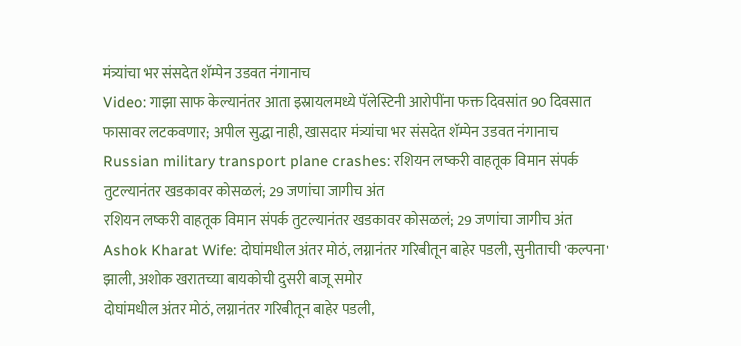मंत्र्यांचा भर संसदेत शॅम्पेन उडवत नंगानाच
Video: गाझा साफ केल्यानंतर आता इस्रायलमध्ये पॅलेस्टिनी आरोपींना फक्त दिवसांत 90 दिवसात फासावर लटकवणार; अपील सुद्धा नाही, खासदार मंत्र्यांचा भर संसदेत शॅम्पेन उडवत नंगानाच
Russian military transport plane crashes: रशियन लष्करी वाहतूक विमान संपर्क तुटल्यानंतर खडकावर कोसळलं; 29 जणांचा जागीच अंत
रशियन लष्करी वाहतूक विमान संपर्क तुटल्यानंतर खडकावर कोसळलं; 29 जणांचा जागीच अंत
Ashok Kharat Wife: दोघांमधील अंतर मोठं, लग्नानंतर गरिबीतून बाहेर पडली, सुनीताची 'कल्पना' झाली, अशोक खरातच्या बायकोची दुसरी बाजू समोर
दोघांमधील अंतर मोठं, लग्नानंतर गरिबीतून बाहेर पडली,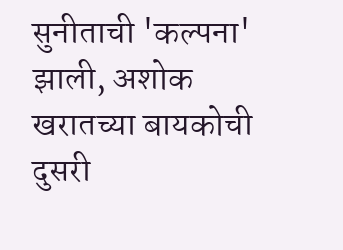सुनीताची 'कल्पना' झाली, अशोक खरातच्या बायकोची दुसरी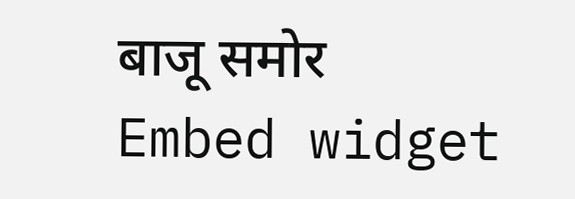बाजू समोर
Embed widget